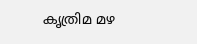കൃത്രിമ മഴ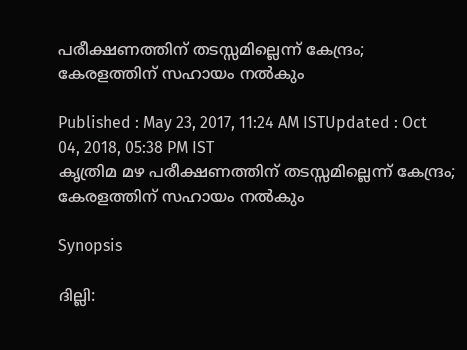പരീക്ഷണത്തിന് തടസ്സമില്ലെന്ന് കേന്ദ്രം; കേരളത്തിന് സഹായം നല്‍കും

Published : May 23, 2017, 11:24 AM ISTUpdated : Oct 04, 2018, 05:38 PM IST
കൃത്രിമ മഴ പരീക്ഷണത്തിന് തടസ്സമില്ലെന്ന് കേന്ദ്രം; കേരളത്തിന് സഹായം നല്‍കും

Synopsis

ദില്ലി: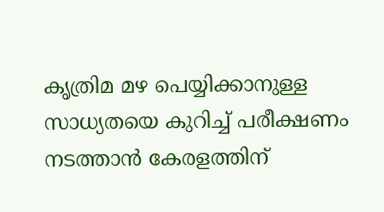കൃത്രിമ മഴ പെയ്യിക്കാനുള്ള സാധ്യതയെ കുറിച്ച് പരീക്ഷണം നടത്താന്‍ കേരളത്തിന്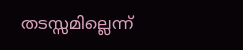തടസ്സമില്ലെന്ന്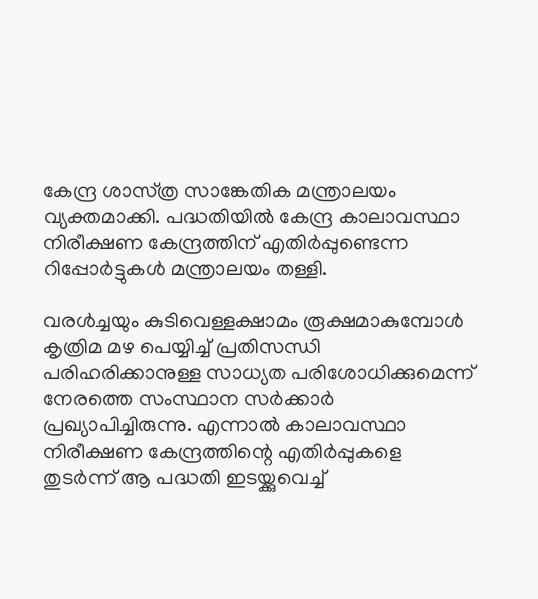കേന്ദ്ര ശാസ്‌ത്ര സാങ്കേതിക മന്ത്രാലയം വ്യക്തമാക്കി. പദ്ധതിയില്‍ കേന്ദ്ര കാലാവസ്ഥാ നിരീക്ഷണ കേന്ദ്രത്തിന് എതിര്‍പ്പുണ്ടെന്ന റിപ്പോര്‍ട്ടുകള്‍ മന്ത്രാലയം തള്ളി.

വരള്‍ച്ചയും കുടിവെള്ളക്ഷാമം രൂക്ഷമാകുമ്പോള്‍ കൃത്രിമ മഴ പെയ്യിച്ച് പ്രതിസന്ധി പരിഹരിക്കാനുള്ള സാധ്യത പരിശോധിക്കുമെന്ന് നേരത്തെ സംസ്ഥാന സര്‍ക്കാര്‍ പ്രഖ്യാപിച്ചിരുന്നു. എന്നാല്‍ കാലാവസ്ഥാ നിരീക്ഷണ കേന്ദ്രത്തിന്റെ എതിര്‍പ്പുകളെ തുടര്‍ന്ന് ആ പദ്ധതി ഇടയ്ക്കുവെച്ച്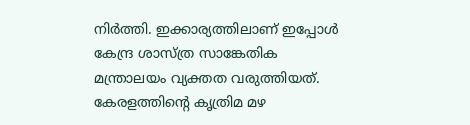നിര്‍ത്തി. ഇക്കാര്യത്തിലാണ് ഇപ്പോള്‍ കേന്ദ്ര ശാസ്‌ത്ര സാങ്കേതിക മന്ത്രാലയം വ്യക്തത വരുത്തിയത്. കേരളത്തിന്റെ കൃത്രിമ മഴ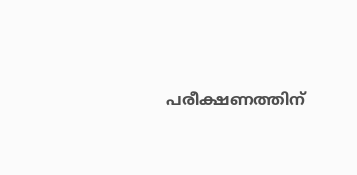പരീക്ഷണത്തിന്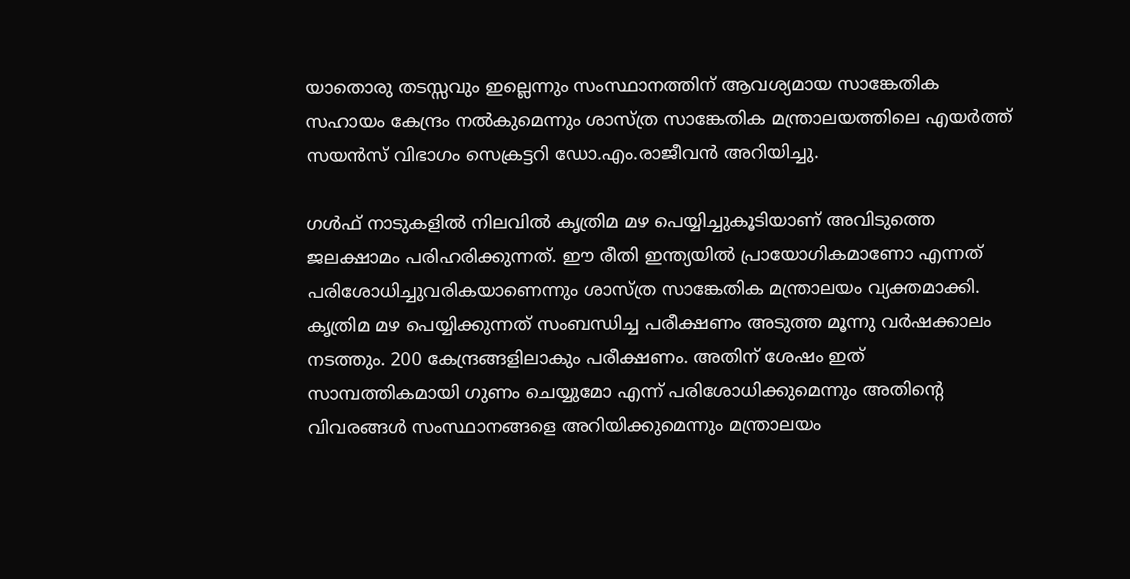യാതൊരു തടസ്സവും ഇല്ലെന്നും സംസ്ഥാനത്തിന് ആവശ്യമായ സാങ്കേതിക സഹായം കേന്ദ്രം നല്‍കുമെന്നും ശാസ്‌ത്ര സാങ്കേതിക മന്ത്രാലയത്തിലെ എയര്‍ത്ത് സയന്‍സ് വിഭാഗം സെക്രട്ടറി ഡോ.എം.രാജീവന്‍ അറിയിച്ചു.

ഗള്‍ഫ് നാടുകളില്‍ നിലവില്‍ കൃത്രിമ മഴ പെയ്യിച്ചുകൂടിയാണ് അവിടുത്തെ ജലക്ഷാമം പരിഹരിക്കുന്നത്. ഈ രീതി ഇന്ത്യയില്‍ പ്രായോഗികമാണോ എന്നത് പരിശോധിച്ചുവരികയാണെന്നും ശാസ്‌ത്ര സാങ്കേതിക മന്ത്രാലയം വ്യക്തമാക്കി. കൃത്രിമ മഴ പെയ്യിക്കുന്നത് സംബന്ധിച്ച പരീക്ഷണം അടുത്ത മൂന്നു വര്‍ഷക്കാലം നടത്തും. 200 കേന്ദ്രങ്ങളിലാകും പരീക്ഷണം. അതിന് ശേഷം ഇത് സാമ്പത്തികമായി ഗുണം ചെയ്യുമോ എന്ന് പരിശോധിക്കുമെന്നും അതിന്റെ വിവരങ്ങള്‍ സംസ്ഥാനങ്ങളെ അറിയിക്കുമെന്നും മന്ത്രാലയം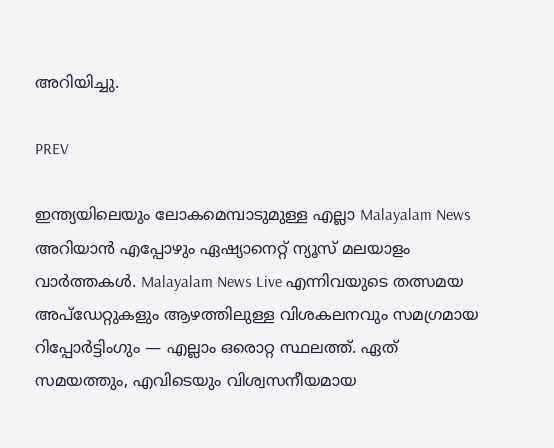അറിയിച്ചു.

PREV

ഇന്ത്യയിലെയും ലോകമെമ്പാടുമുള്ള എല്ലാ Malayalam News അറിയാൻ എപ്പോഴും ഏഷ്യാനെറ്റ് ന്യൂസ് മലയാളം വാർത്തകൾ. Malayalam News Live എന്നിവയുടെ തത്സമയ അപ്‌ഡേറ്റുകളും ആഴത്തിലുള്ള വിശകലനവും സമഗ്രമായ റിപ്പോർട്ടിംഗും — എല്ലാം ഒരൊറ്റ സ്ഥലത്ത്. ഏത് സമയത്തും, എവിടെയും വിശ്വസനീയമായ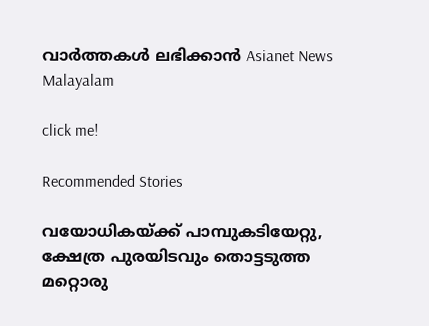വാർത്തകൾ ലഭിക്കാൻ Asianet News Malayalam

click me!

Recommended Stories

വയോധികയ്ക്ക് പാമ്പുകടിയേറ്റു, ക്ഷേത്ര പുരയിടവും തൊട്ടടുത്ത മറ്റൊരു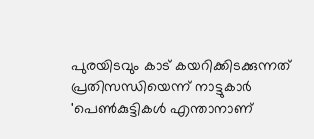പുരയിടവും കാട് കയറിക്കിടക്കുന്നത് പ്രതിസന്ധിയെന്ന് നാട്ടുകാർ
'പെൺകുട്ടികൾ എന്താനാണ്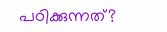പഠിക്കുന്നത്?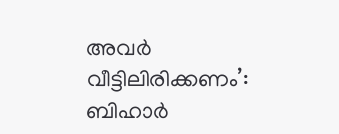അവർ വീട്ടിലിരിക്കണം’: ബിഹാർ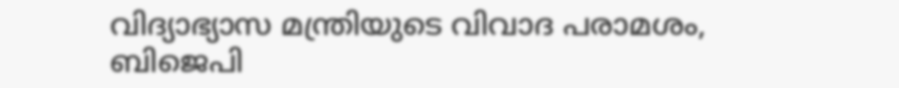വിദ്യാഭ്യാസ മന്ത്രിയുടെ വിവാദ പരാമ‍ശം, ബിജെപി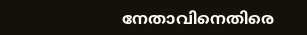നേതാവിനെതിരെ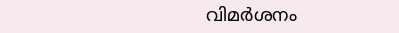വിമ‍ർശനം